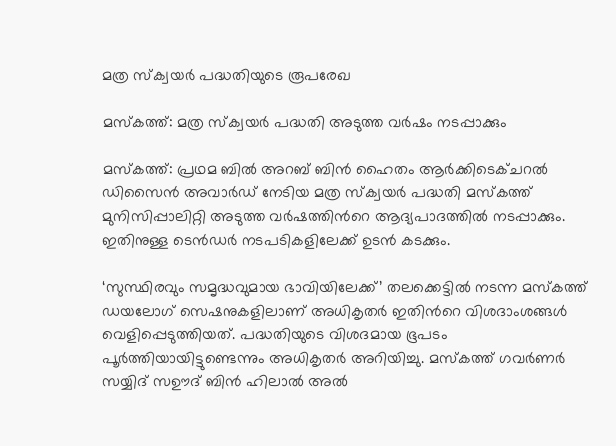മത്ര സ്ക്വയർ പദ്ധതിയുടെ രൂപരേഖ

മസ്കത്ത്: മത്ര സ്ക്വയർ പദ്ധതി അടുത്ത വർഷം നടപ്പാക്കും

മസ്കത്ത്: പ്രഥമ ബിൽ അറബ് ബിൻ ഹൈതം ആർക്കിടെക്ചറൽ ഡിസൈൻ അവാർഡ് നേടിയ മത്ര സ്ക്വയർ പദ്ധതി മസ്കത്ത് മുനിസിപ്പാലിറ്റി അടുത്ത വർഷത്തിന്‍റെ ആദ്യപാദത്തിൽ നടപ്പാക്കും. ഇതിനുള്ള ടെൻഡർ നടപടികളിലേക്ക് ഉടൻ കടക്കും.

‘സുസ്ഥിരവും സമൃദ്ധവുമായ ഭാവിയിലേക്ക്’ തലക്കെട്ടിൽ നടന്ന മസ്‌കത്ത് ഡയലോഗ് സെഷനുകളിലാണ് അധികൃതർ ഇതിന്‍റെ വിശദാംശങ്ങൾ വെളിപ്പെടുത്തിയത്. പദ്ധതിയുടെ വിശദമായ ഭൂപടം പൂർത്തിയായിട്ടുണ്ടെന്നും അധികൃതർ അറിയിച്ചു. മസ്‌കത്ത് ഗവർണർ സയ്യിദ് സഊദ് ബിൻ ഹിലാൽ അൽ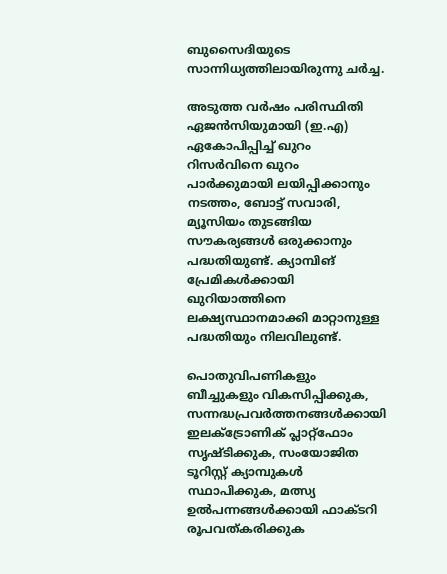ബുസൈദിയുടെ സാന്നിധ്യത്തിലായിരുന്നു ചർച്ച.

അടുത്ത വർഷം പരിസ്ഥിതി ഏജൻസിയുമായി (ഇ.എ) ഏകോപിപ്പിച്ച് ഖുറം റിസർവിനെ ഖുറം പാർക്കുമായി ലയിപ്പിക്കാനും നടത്തം, ബോട്ട് സവാരി, മ്യൂസിയം തുടങ്ങിയ സൗകര്യങ്ങൾ ഒരുക്കാനും പദ്ധതിയുണ്ട്. ക്യാമ്പിങ് പ്രേമികൾക്കായി ഖുറിയാത്തിനെ ലക്ഷ്യസ്ഥാനമാക്കി മാറ്റാനുള്ള പദ്ധതിയും നിലവിലുണ്ട്.

പൊതുവിപണികളും ബീച്ചുകളും വികസിപ്പിക്കുക, സന്നദ്ധപ്രവർത്തനങ്ങൾക്കായി ഇലക്ട്രോണിക് പ്ലാറ്റ്ഫോം സൃഷ്ടിക്കുക, സംയോജിത ടൂറിസ്റ്റ് ക്യാമ്പുകൾ സ്ഥാപിക്കുക, മത്സ്യ ഉൽപന്നങ്ങൾക്കായി ഫാക്‌ടറി രൂപവത്കരിക്കുക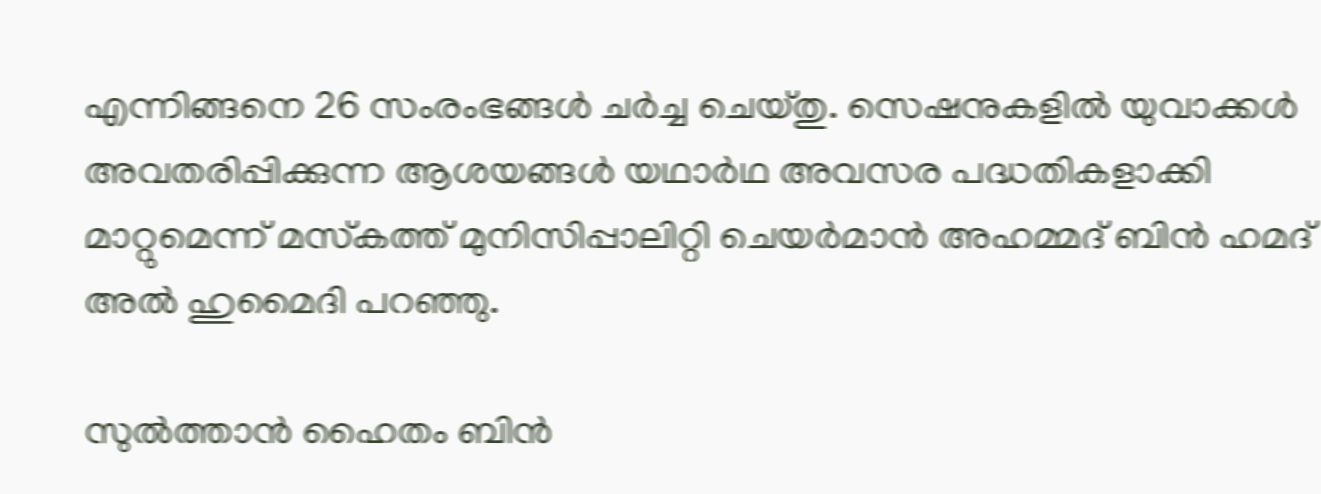എന്നിങ്ങനെ 26 സംരംഭങ്ങൾ ചർച്ച ചെയ്തു. സെഷനുകളിൽ യുവാക്കൾ അവതരിപ്പിക്കുന്ന ആശയങ്ങൾ യഥാർഥ അവസര പദ്ധതികളാക്കി മാറ്റുമെന്ന് മസ്‌കത്ത് മുനിസിപ്പാലിറ്റി ചെയർമാൻ അഹമ്മദ് ബിൻ ഹമദ് അൽ ഹുമൈദി പറഞ്ഞു.

സുൽത്താൻ ഹൈതം ബിൻ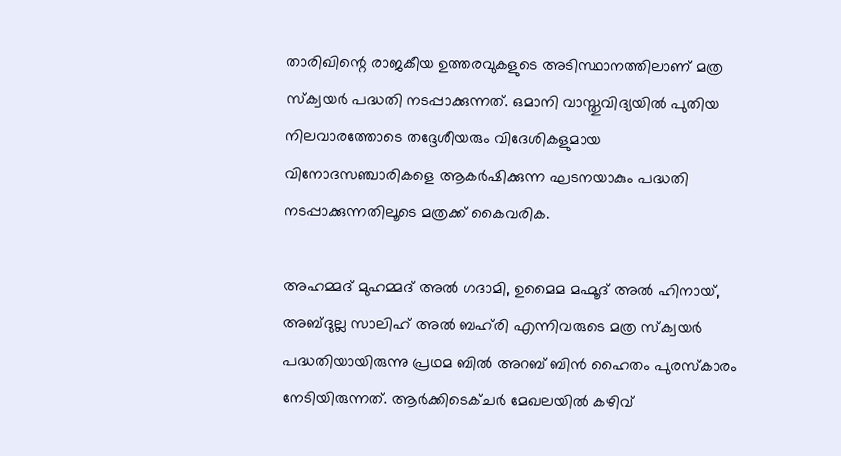താരിഖിന്റെ രാജകീയ ഉത്തരവുകളുടെ അടിസ്ഥാനത്തിലാണ് മത്ര സ്ക്വയർ പദ്ധതി നടപ്പാക്കുന്നത്. ഒമാനി വാസ്തുവിദ്യയിൽ പുതിയ നിലവാരത്തോടെ തദ്ദേശീയരും വിദേശികളുമായ വിനോദസഞ്ചാരികളെ ആകർഷിക്കുന്ന ഘടനയാകും പദ്ധതി നടപ്പാക്കുന്നതിലൂടെ മത്രക്ക് കൈവരിക.

അഹമ്മദ് മുഹമ്മദ് അൽ ഗദാമി, ഉമൈമ മഹ്മൂദ് അൽ ഹിനായ്, അബ്ദുല്ല സാലിഹ് അൽ ബഹ്‌രി എന്നിവരുടെ മത്ര സ്‌ക്വയർ പദ്ധതിയായിരുന്നു പ്രഥമ ബില്‍ അറബ് ബിന്‍ ഹൈതം പുരസ്‌കാരം നേടിയിരുന്നത്. ആർക്കിടെക്ചർ മേഖലയിൽ കഴിവ്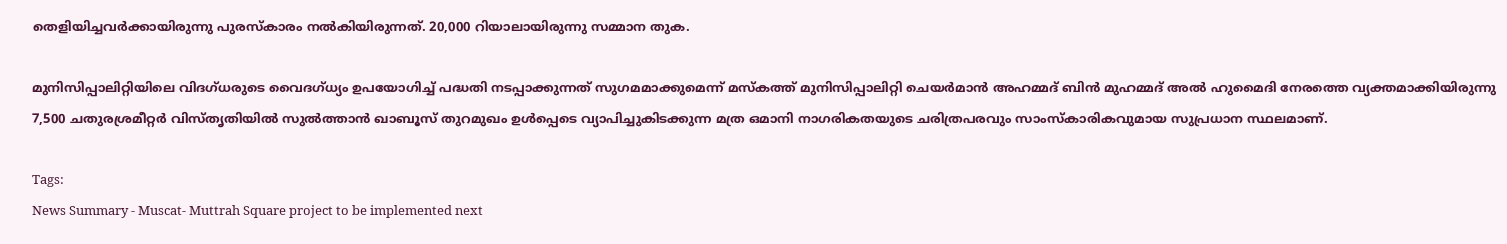തെളിയിച്ചവർക്കായിരുന്നു പുരസ്‌കാരം നൽകിയിരുന്നത്. 20,000 റിയാലായിരുന്നു സമ്മാന തുക.

മുനിസിപ്പാലിറ്റിയിലെ വിദഗ്ധരുടെ വൈദഗ്ധ്യം ഉപയോഗിച്ച് പദ്ധതി നടപ്പാക്കുന്നത് സുഗമമാക്കുമെന്ന് മസ്‌കത്ത് മുനിസിപ്പാലിറ്റി ചെയർമാൻ അഹമ്മദ് ബിൻ മുഹമ്മദ് അൽ ഹുമൈദി നേരത്തെ വ്യക്തമാക്കിയിരുന്നു 7,500 ചതുരശ്രമീറ്റർ വിസ്തൃതിയിൽ സുൽത്താൻ ഖാബൂസ് തുറമുഖം ഉൾപ്പെടെ വ്യാപിച്ചുകിടക്കുന്ന മത്ര ഒമാനി നാഗരികതയുടെ ചരിത്രപരവും സാംസ്കാരികവുമായ സുപ്രധാന സ്ഥലമാണ്.

Tags:
News Summary - Muscat- Muttrah Square project to be implemented next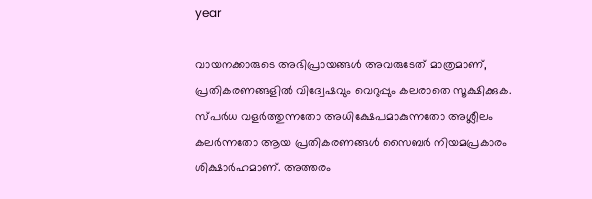year

വായനക്കാരുടെ അഭിപ്രായങ്ങള്‍ അവരുടേത് മാത്രമാണ്, പ്രതികരണങ്ങളിൽ വിദ്വേഷവും വെറുപ്പും കലരാതെ സൂക്ഷിക്കുക. സ്പർധ വളർത്തുന്നതോ അധിക്ഷേപമാകുന്നതോ അശ്ലീലം കലർന്നതോ ആയ പ്രതികരണങ്ങൾ സൈബർ നിയമപ്രകാരം ശിക്ഷാർഹമാണ്. അത്തരം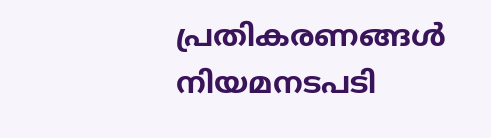പ്രതികരണങ്ങൾ നിയമനടപടി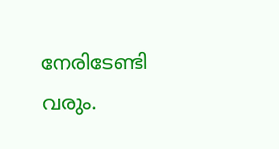നേരിടേണ്ടി വരും.